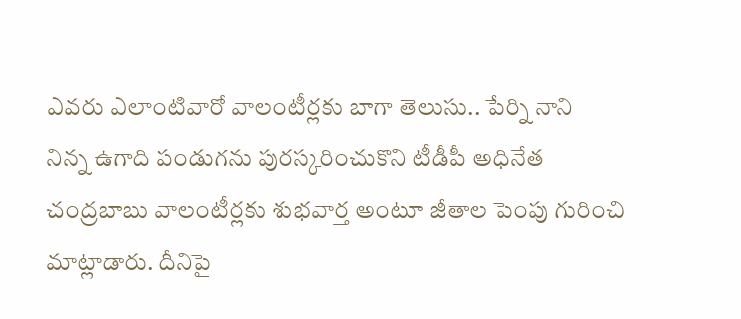ఎవరు ఎలాంటివారో వాలంటీర్లకు బాగా తెలుసు.. పేర్ని నాని
నిన్న ఉగాది పండుగను పురస్కరించుకొని టీడీపీ అధినేత చంద్రబాబు వాలంటీర్లకు శుభవార్త అంటూ జీతాల పెంపు గురించి మాట్లాడారు. దీనిపై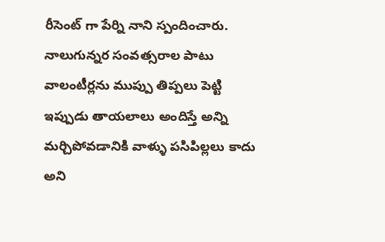రీసెంట్ గా పేర్ని నాని స్పందించారు. నాలుగున్నర సంవత్సరాల పాటు వాలంటీర్లను ముప్పు తిప్పలు పెట్టి ఇప్పుడు తాయలాలు అందిస్తే అన్ని మర్చిపోవడానికి వాళ్ళు పసిపిల్లలు కాదు అని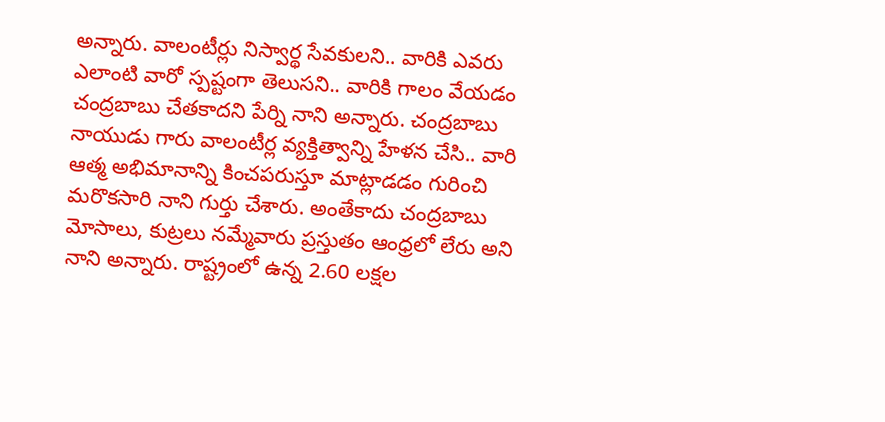అన్నారు. వాలంటీర్లు నిస్వార్థ సేవకులని.. వారికి ఎవరు ఎలాంటి వారో స్పష్టంగా తెలుసని.. వారికి గాలం వేయడం చంద్రబాబు చేతకాదని పేర్ని నాని అన్నారు. చంద్రబాబు నాయుడు గారు వాలంటీర్ల వ్యక్తిత్వాన్ని హేళన చేసి.. వారి ఆత్మ అభిమానాన్ని కించపరుస్తూ మాట్లాడడం గురించి మరొకసారి నాని గుర్తు చేశారు. అంతేకాదు చంద్రబాబు మోసాలు, కుట్రలు నమ్మేవారు ప్రస్తుతం ఆంధ్రలో లేరు అని నాని అన్నారు. రాష్ట్రంలో ఉన్న 2.60 లక్షల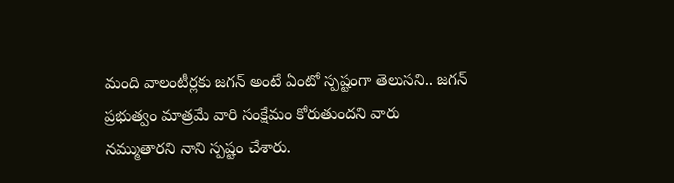మంది వాలంటీర్లకు జగన్ అంటే ఏంటో స్పష్టంగా తెలుసని.. జగన్ ప్రభుత్వం మాత్రమే వారి సంక్షేమం కోరుతుందని వారు నమ్ముతారని నాని స్పష్టం చేశారు.